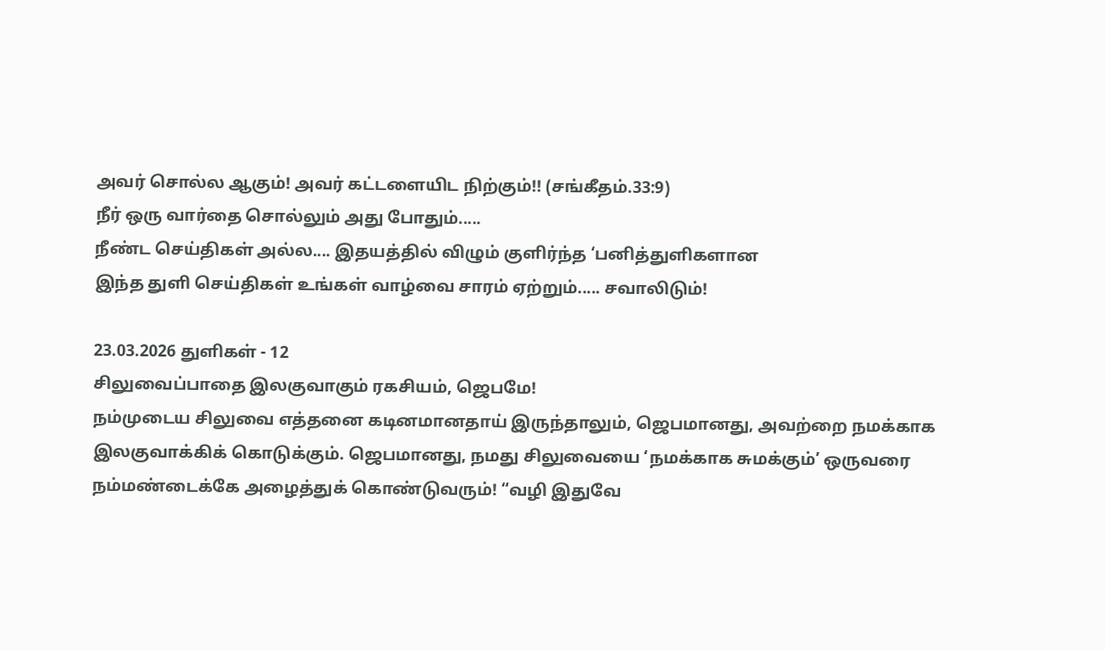அவர் சொல்ல ஆகும்! அவர் கட்டளையிட நிற்கும்!! (சங்கீதம்.33:9)
நீர் ஒரு வார்தை சொல்லும் அது போதும்.....
நீண்ட செய்திகள் அல்ல.... இதயத்தில் விழும் குளிர்ந்த ‘பனித்துளிகளான
இந்த துளி செய்திகள் உங்கள் வாழ்வை சாரம் ஏற்றும்..... சவாலிடும்!

23.03.2026 துளிகள் - 12
சிலுவைப்பாதை இலகுவாகும் ரகசியம், ஜெபமே!
நம்முடைய சிலுவை எத்தனை கடினமானதாய் இருந்தாலும், ஜெபமானது, அவற்றை நமக்காக இலகுவாக்கிக் கொடுக்கும். ஜெபமானது, நமது சிலுவையை ‘நமக்காக சுமக்கும்’ ஒருவரை நம்மண்டைக்கே அழைத்துக் கொண்டுவரும்! “வழி இதுவே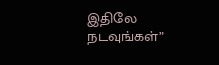இதிலே நடவுங்கள்”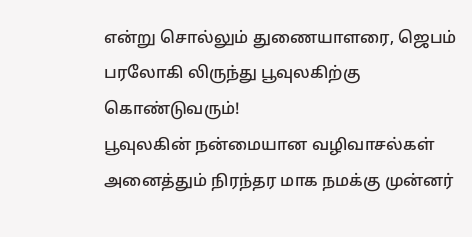என்று சொல்லும் துணையாளரை, ஜெபம் பரலோகி லிருந்து பூவுலகிற்கு கொண்டுவரும்!
பூவுலகின் நன்மையான வழிவாசல்கள் அனைத்தும் நிரந்தர மாக நமக்கு முன்னர்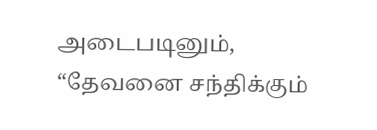அடைபடினும், “தேவனை சந்திக்கும்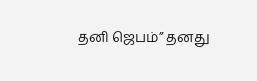தனி ஜெபம்” தனது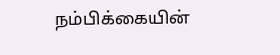நம்பிக்கையின்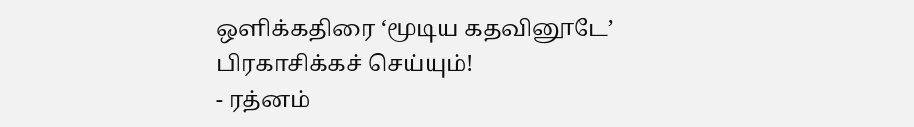ஒளிக்கதிரை ‘மூடிய கதவினூடே’ பிரகாசிக்கச் செய்யும்!
- ரத்னம்